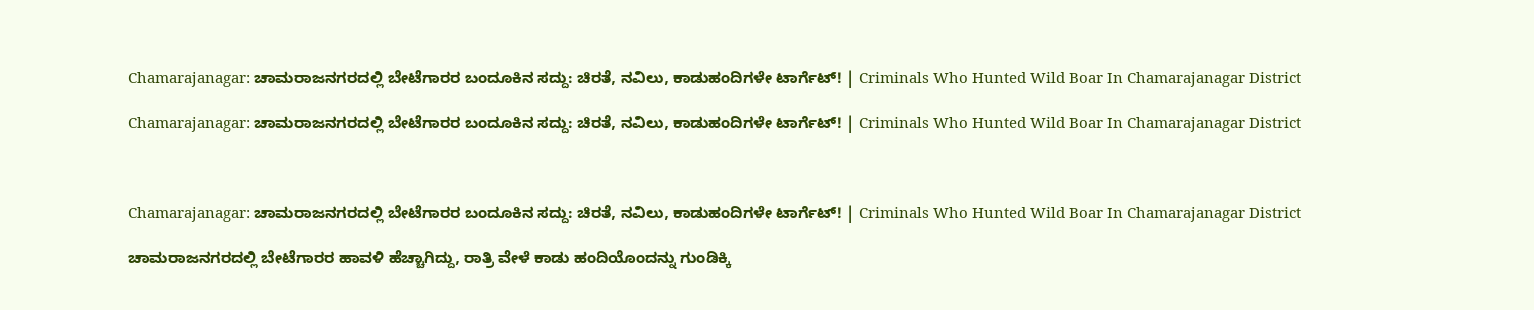Chamarajanagar: ಚಾಮರಾಜನಗರದಲ್ಲಿ ಬೇಟೆಗಾರರ ಬಂದೂಕಿನ ಸದ್ದು: ಚಿರತೆ, ನವಿಲು, ಕಾಡುಹಂದಿಗಳೇ ಟಾರ್ಗೆಟ್! | Criminals Who Hunted Wild Boar In Chamarajanagar District

Chamarajanagar: ಚಾಮರಾಜನಗರದಲ್ಲಿ ಬೇಟೆಗಾರರ ಬಂದೂಕಿನ ಸದ್ದು: ಚಿರತೆ, ನವಿಲು, ಕಾಡುಹಂದಿಗಳೇ ಟಾರ್ಗೆಟ್! | Criminals Who Hunted Wild Boar In Chamarajanagar District



Chamarajanagar: ಚಾಮರಾಜನಗರದಲ್ಲಿ ಬೇಟೆಗಾರರ ಬಂದೂಕಿನ ಸದ್ದು: ಚಿರತೆ, ನವಿಲು, ಕಾಡುಹಂದಿಗಳೇ ಟಾರ್ಗೆಟ್! | Criminals Who Hunted Wild Boar In Chamarajanagar District

ಚಾಮರಾಜನಗರದಲ್ಲಿ ಬೇಟೆಗಾರರ ಹಾವಳಿ ಹೆಚ್ಚಾಗಿದ್ದು, ರಾತ್ರಿ ವೇಳೆ ಕಾಡು ಹಂದಿಯೊಂದನ್ನು ಗುಂಡಿಕ್ಕಿ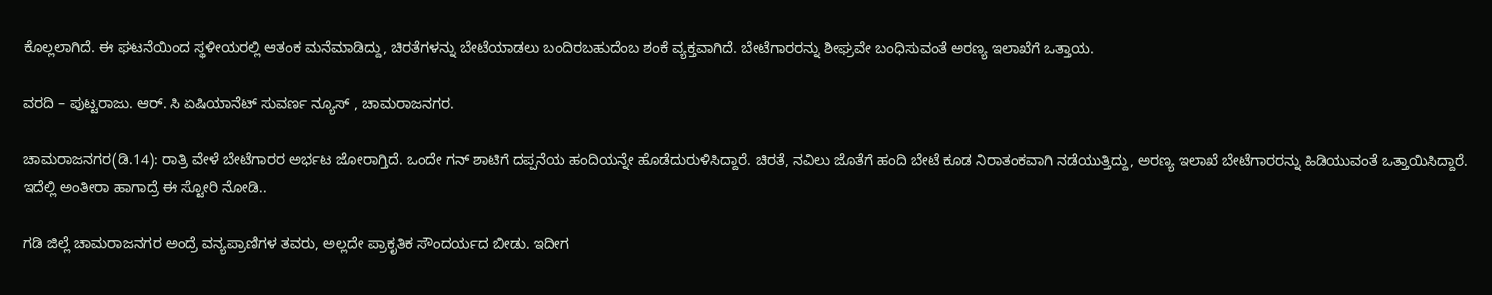ಕೊಲ್ಲಲಾಗಿದೆ. ಈ ಘಟನೆಯಿಂದ ಸ್ಥಳೀಯರಲ್ಲಿ ಆತಂಕ ಮನೆಮಾಡಿದ್ದು, ಚಿರತೆಗಳನ್ನು ಬೇಟೆಯಾಡಲು ಬಂದಿರಬಹುದೆಂಬ ಶಂಕೆ ವ್ಯಕ್ತವಾಗಿದೆ. ಬೇಟೆಗಾರರನ್ನು ಶೀಘ್ರವೇ ಬಂಧಿಸುವಂತೆ ಅರಣ್ಯ ಇಲಾಖೆಗೆ ಒತ್ತಾಯ.

ವರದಿ – ಪುಟ್ಟರಾಜು. ಆರ್. ಸಿ ಏಷಿಯಾನೆಟ್ ಸುವರ್ಣ ನ್ಯೂಸ್ , ಚಾಮರಾಜನಗರ.

ಚಾಮರಾಜನಗರ(ಡಿ.14): ರಾತ್ರಿ ವೇಳೆ ಬೇಟೆಗಾರರ ಅರ್ಭಟ ಜೋರಾಗ್ತಿದೆ. ಒಂದೇ ಗನ್ ಶಾಟಿಗೆ ದಪ್ಪನೆಯ ಹಂದಿಯನ್ನೇ ಹೊಡೆದುರುಳಿಸಿದ್ದಾರೆ. ಚಿರತೆ, ನವಿಲು ಜೊತೆಗೆ ಹಂದಿ ಬೇಟೆ ಕೂಡ ನಿರಾತಂಕವಾಗಿ ನಡೆಯುತ್ತಿದ್ದು, ಅರಣ್ಯ ಇಲಾಖೆ ಬೇಟೆಗಾರರನ್ನು ಹಿಡಿಯುವಂತೆ ಒತ್ತಾಯಿಸಿದ್ದಾರೆ. ಇದೆಲ್ಲಿ ಅಂತೀರಾ ಹಾಗಾದ್ರೆ ಈ ಸ್ಟೋರಿ ನೋಡಿ..

ಗಡಿ ಜಿಲ್ಲೆ ಚಾಮರಾಜನಗರ ಅಂದ್ರೆ ವನ್ಯಪ್ರಾಣಿಗಳ ತವರು, ಅಲ್ಲದೇ ಪ್ರಾಕೃತಿಕ ಸೌಂದರ್ಯದ ಬೀಡು. ಇದೀಗ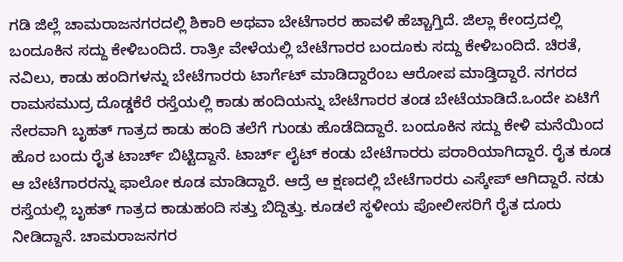ಗಡಿ ಜಿಲ್ಲೆ ಚಾಮರಾಜನಗರದಲ್ಲಿ ಶಿಕಾರಿ ಅಥವಾ ಬೇಟೆಗಾರರ ಹಾವಳಿ ಹೆಚ್ಚಾಗ್ತಿದೆ. ಜಿಲ್ಲಾ ಕೇಂದ್ರದಲ್ಲಿ ಬಂದೂಕಿನ ಸದ್ದು ಕೇಳಿಬಂದಿದೆ. ರಾತ್ರೀ ವೇಳೆಯಲ್ಲಿ ಬೇಟೆಗಾರರ ಬಂದೂಕು ಸದ್ದು ಕೇಳಿಬಂದಿದೆ. ಚಿರತೆ, ನವಿಲು, ಕಾಡು ಹಂದಿಗಳನ್ನು ಬೇಟೆಗಾರರು ಟಾರ್ಗೆಟ್ ಮಾಡಿದ್ದಾರೆಂಬ ಆರೋಪ ಮಾಡ್ತಿದ್ದಾರೆ. ನಗರದ ರಾಮಸಮುದ್ರ ದೊಡ್ಡಕೆರೆ ರಸ್ತೆಯಲ್ಲಿ ಕಾಡು ಹಂದಿಯನ್ನು ಬೇಟೆಗಾರರ ತಂಡ ಬೇಟೆಯಾಡಿದೆ.ಒಂದೇ ಏಟಿಗೆ ನೇರವಾಗಿ ಬೃಹತ್ ಗಾತ್ರದ ಕಾಡು ಹಂದಿ ತಲೆಗೆ ಗುಂಡು ಹೊಡೆದಿದ್ದಾರೆ. ಬಂದೂಕಿನ ಸದ್ದು ಕೇಳಿ ಮನೆಯಿಂದ ಹೊರ ಬಂದು ರೈತ ಟಾರ್ಚ್ ಬಿಟ್ಟಿದ್ದಾನೆ. ಟಾರ್ಚ್ ಲೈಟ್ ಕಂಡು ಬೇಟೆಗಾರರು ಪರಾರಿಯಾಗಿದ್ದಾರೆ. ರೈತ ಕೂಡ ಆ ಬೇಟೆಗಾರರನ್ನು ಫಾಲೋ ಕೂಡ ಮಾಡಿದ್ದಾರೆ. ಆದ್ರೆ ಆ ಕ್ಷಣದಲ್ಲಿ ಬೇಟೆಗಾರರು ಎಸ್ಕೇಪ್ ಆಗಿದ್ದಾರೆ. ನಡು ರಸ್ತೆಯಲ್ಲಿ ಬೃಹತ್ ಗಾತ್ರದ ಕಾಡುಹಂದಿ ಸತ್ತು ಬಿದ್ದಿತ್ತು. ಕೂಡಲೆ ಸ್ಥಳೀಯ ಪೋಲೀಸರಿಗೆ ರೈತ ದೂರು ನೀಡಿದ್ದಾನೆ. ಚಾಮರಾಜನಗರ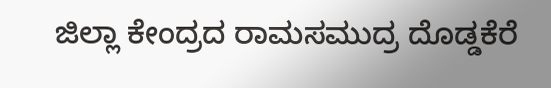ಜಿಲ್ಲಾ ಕೇಂದ್ರದ ರಾಮಸಮುದ್ರ ದೊಡ್ಡಕೆರೆ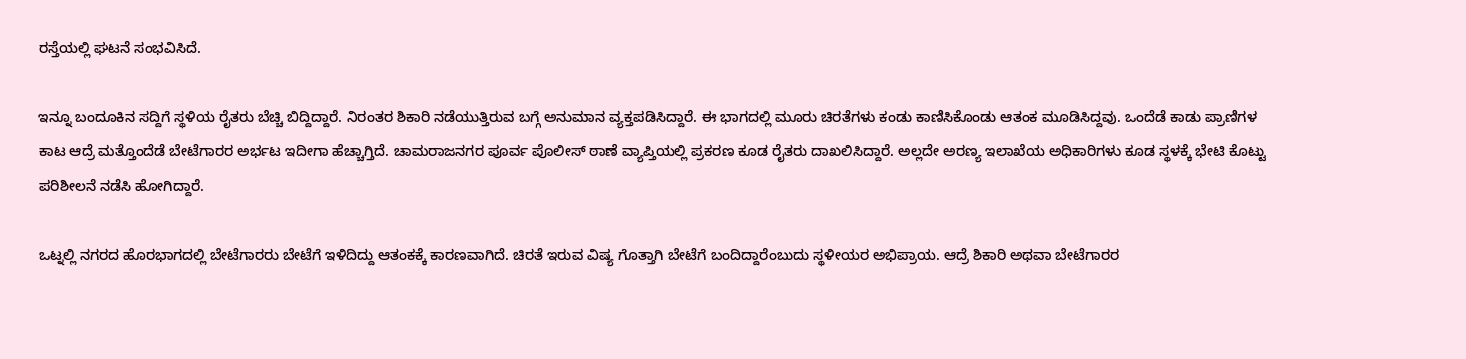ರಸ್ತೆಯಲ್ಲಿ ಘಟನೆ ಸಂಭವಿಸಿದೆ.

ಇನ್ನೂ ಬಂದೂಕಿನ ಸದ್ದಿಗೆ ಸ್ಥಳಿಯ ರೈತರು ಬೆಚ್ಚಿ ಬಿದ್ದಿದ್ದಾರೆ. ನಿರಂತರ ಶಿಕಾರಿ ನಡೆಯುತ್ತಿರುವ ಬಗ್ಗೆ ಅನುಮಾನ ವ್ಯಕ್ತಪಡಿಸಿದ್ದಾರೆ. ಈ ಭಾಗದಲ್ಲಿ ಮೂರು ಚಿರತೆಗಳು ಕಂಡು ಕಾಣಿಸಿಕೊಂಡು ಆತಂಕ ಮೂಡಿಸಿದ್ದವು. ಒಂದೆಡೆ ಕಾಡು ಪ್ರಾಣಿಗಳ ಕಾಟ ಆದ್ರೆ ಮತ್ತೊಂದೆಡೆ ಬೇಟೆಗಾರರ ಅರ್ಭಟ ಇದೀಗಾ ಹೆಚ್ಚಾಗ್ತಿದೆ. ಚಾಮರಾಜನಗರ ಪೂರ್ವ ಪೊಲೀಸ್ ಠಾಣೆ ವ್ಯಾಪ್ತಿಯಲ್ಲಿ ಪ್ರಕರಣ ಕೂಡ ರೈತರು ದಾಖಲಿಸಿದ್ದಾರೆ. ಅಲ್ಲದೇ ಅರಣ್ಯ ಇಲಾಖೆಯ ಅಧಿಕಾರಿಗಳು ಕೂಡ ಸ್ಥಳಕ್ಕೆ ಭೇಟಿ ಕೊಟ್ಟು ಪರಿಶೀಲನೆ ನಡೆಸಿ ಹೋಗಿದ್ದಾರೆ.

ಒಟ್ನಲ್ಲಿ ನಗರದ ಹೊರಭಾಗದಲ್ಲಿ ಬೇಟೆಗಾರರು ಬೇಟೆಗೆ ಇಳಿದಿದ್ದು ಆತಂಕಕ್ಕೆ ಕಾರಣವಾಗಿದೆ. ಚಿರತೆ ಇರುವ ವಿಷ್ಯ ಗೊತ್ತಾಗಿ ಬೇಟೆಗೆ ಬಂದಿದ್ದಾರೆಂಬುದು ಸ್ಥಳೀಯರ ಅಭಿಪ್ರಾಯ. ಆದ್ರೆ ಶಿಕಾರಿ ಅಥವಾ ಬೇಟೆಗಾರರ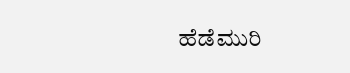ಹೆಡೆಮುರಿ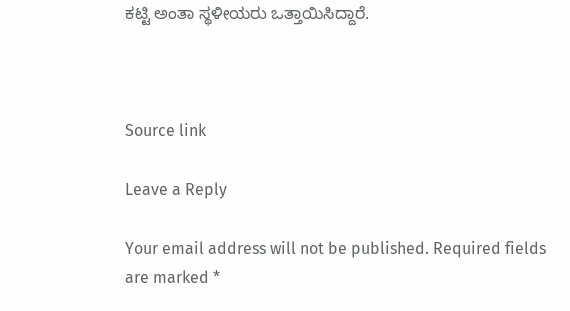ಕಟ್ಟಿ ಅಂತಾ ಸ್ಥಳೀಯರು ಒತ್ತಾಯಿಸಿದ್ದಾರೆ.



Source link

Leave a Reply

Your email address will not be published. Required fields are marked *